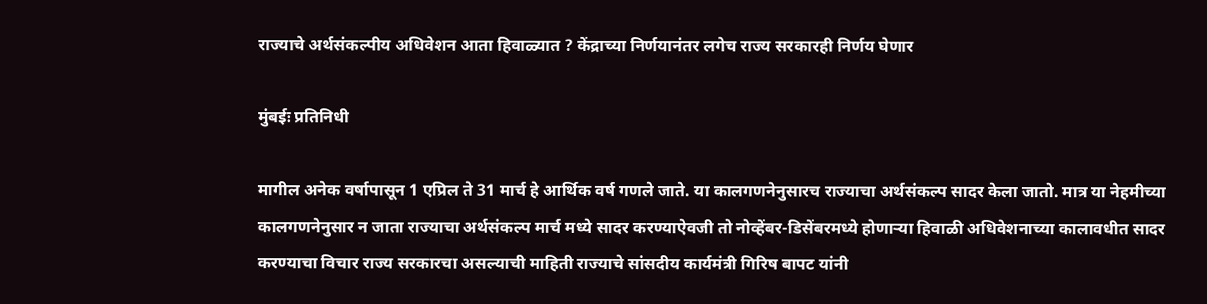राज्याचे अर्थसंकल्पीय अधिवेशन आता हिवाळ्यात ? केंद्राच्या निर्णयानंतर लगेच राज्य सरकारही निर्णय घेणार

मुंबईः प्रतिनिधी

मागील अनेक वर्षापासून 1 एप्रिल ते 31 मार्च हे आर्थिक वर्ष गणले जाते. या कालगणनेनुसारच राज्याचा अर्थसंकल्प सादर केला जातो. मात्र या नेहमीच्या कालगणनेनुसार न जाता राज्याचा अर्थसंकल्प मार्च मध्ये सादर करण्याऐवजी तो नोव्हेंबर-डिसेंबरमध्ये होणाऱ्या हिवाळी अधिवेशनाच्या कालावधीत सादर करण्याचा विचार राज्य सरकारचा असल्याची माहिती राज्याचे सांसदीय कार्यमंत्री गिरिष बापट यांनी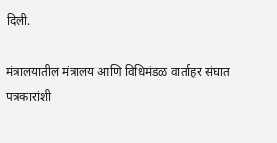दिली.

मंत्रालयातील मंत्रालय आणि विधिमंडळ वार्ताहर संघात पत्रकारांशी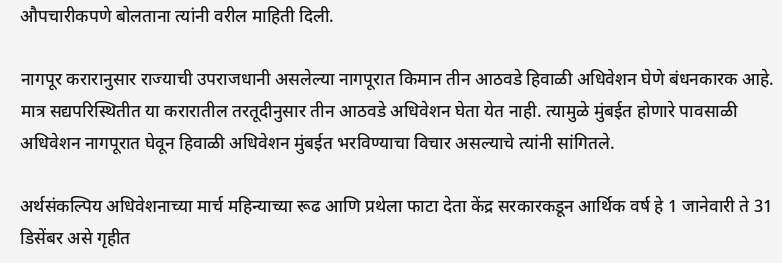औपचारीकपणे बोलताना त्यांनी वरील माहिती दिली.

नागपूर करारानुसार राज्याची उपराजधानी असलेल्या नागपूरात किमान तीन आठवडे हिवाळी अधिवेशन घेणे बंधनकारक आहे. मात्र सद्यपरिस्थितीत या करारातील तरतूदीनुसार तीन आठवडे अधिवेशन घेता येत नाही. त्यामुळे मुंबईत होणारे पावसाळी अधिवेशन नागपूरात घेवून हिवाळी अधिवेशन मुंबईत भरविण्याचा विचार असल्याचे त्यांनी सांगितले.

अर्थसंकल्पिय अधिवेशनाच्या मार्च महिन्याच्या रूढ आणि प्रथेला फाटा देता केंद्र सरकारकडून आर्थिक वर्ष हे 1 जानेवारी ते 31 डिसेंबर असे गृहीत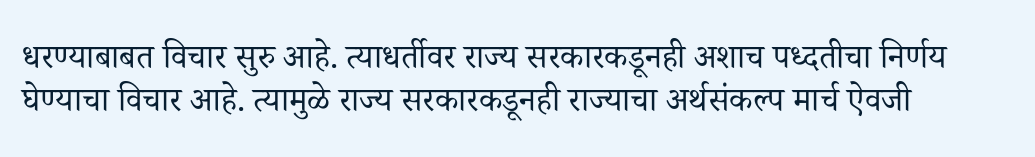धरण्याबाबत विचार सुरु आहे. त्याधर्तीवर राज्य सरकारकडूनही अशाच पध्दतीचा निर्णय घेण्याचा विचार आहे. त्यामुळे राज्य सरकारकडूनही राज्याचा अर्थसंकल्प मार्च ऐवजी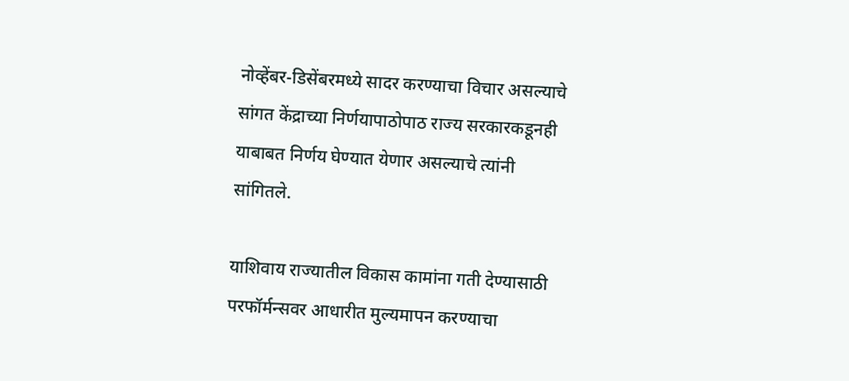नोव्हेंबर-डिसेंबरमध्ये सादर करण्याचा विचार असल्याचे सांगत केंद्राच्या निर्णयापाठोपाठ राज्य सरकारकडूनही याबाबत निर्णय घेण्यात येणार असल्याचे त्यांनी सांगितले.

याशिवाय राज्यातील विकास कामांना गती देण्यासाठी परफॉर्मन्सवर आधारीत मुल्यमापन करण्याचा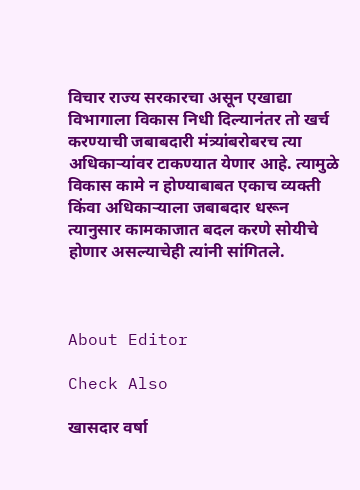विचार राज्य सरकारचा असून एखाद्या विभागाला विकास निधी दिल्यानंतर तो खर्च करण्याची जबाबदारी मंत्र्यांबरोबरच त्या अधिकाऱ्यांवर टाकण्यात येणार आहे. त्यामुळे विकास कामे न होण्याबाबत एकाच व्यक्ती किंवा अधिकाऱ्याला जबाबदार धरून त्यानुसार कामकाजात बदल करणे सोयीचे होणार असल्याचेही त्यांनी सांगितले.



About Editor

Check Also

खासदार वर्षा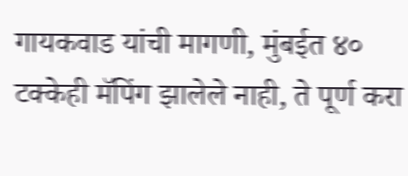गायकवाड यांची मागणी, मुंबईत ४० टक्केही मॅपिंग झालेले नाही, ते पूर्ण करा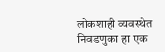लोकशाही व्यवस्थेत निवडणुका हा एक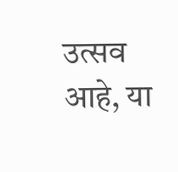उत्सव आहे, या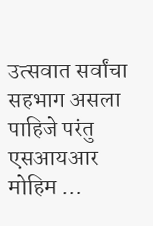उत्सवात सर्वांचा सहभाग असला पाहिजे परंतु एसआयआर मोहिम …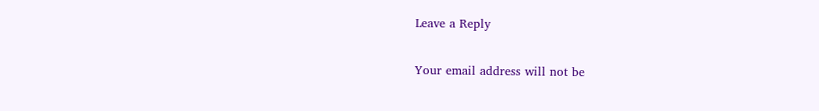Leave a Reply

Your email address will not be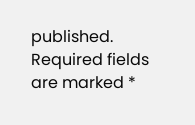published. Required fields are marked *